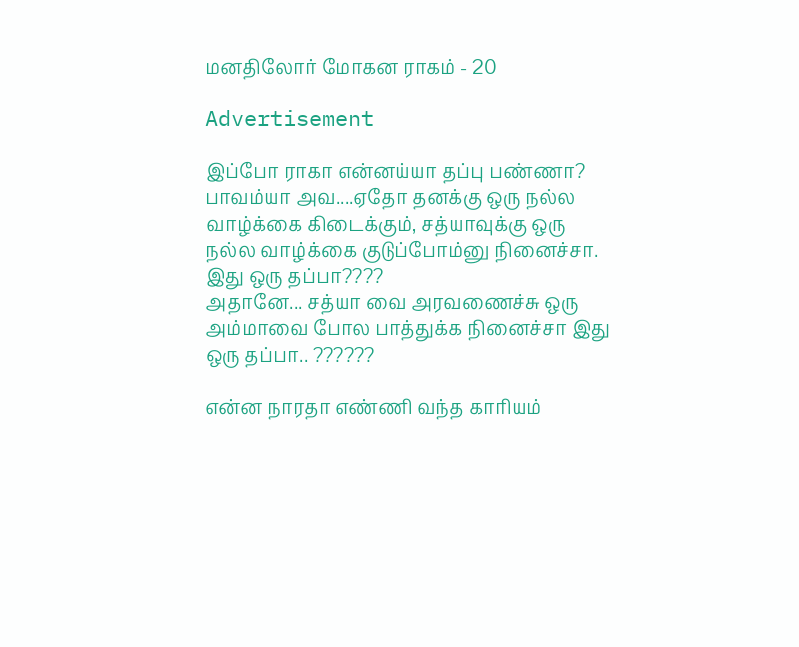மனதிலோர் மோகன ராகம் - 20

Advertisement

இப்போ ராகா என்னய்யா தப்பு பண்ணா? பாவம்யா அவ....ஏதோ தனக்கு ஒரு நல்ல வாழ்க்கை கிடைக்கும், சத்யாவுக்கு ஒரு நல்ல வாழ்க்கை குடுப்போம்னு நினைச்சா. இது ஒரு தப்பா????
அதானே... சத்யா வை அரவணைச்சு ஒரு அம்மாவை போல பாத்துக்க நினைச்சா இது ஒரு தப்பா.. ??????

என்ன நாரதா எண்ணி வந்த காரியம்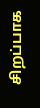சிறப்பாக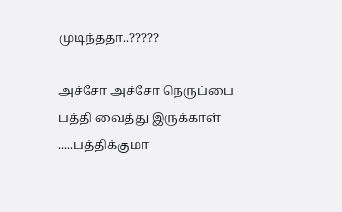முடிந்ததா..?????

அச்சோ அச்சோ நெருப்பை பத்தி வைத்து இருக்காள் .....பத்திக்குமா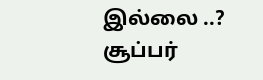இல்லை ..?
சூப்பர்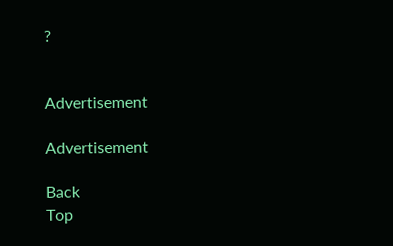?


Advertisement

Advertisement

Back
Top